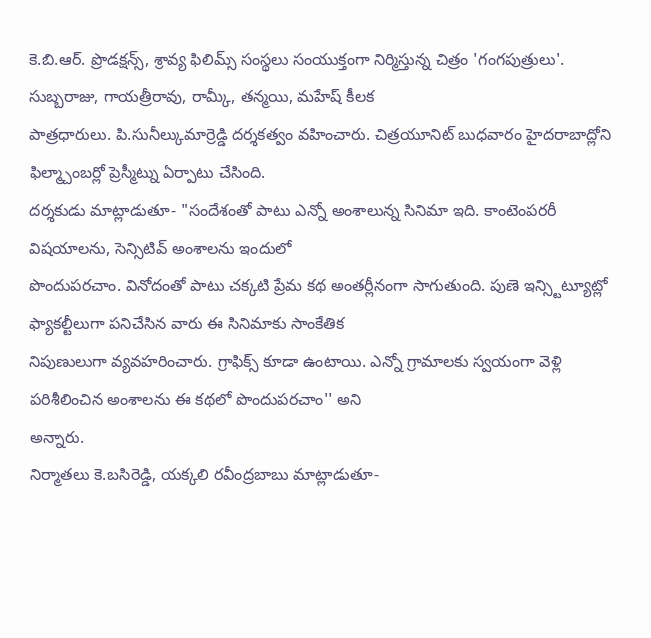కె.బి.ఆర్. ప్రొడక్షన్స్, శ్రావ్య ఫిలిమ్స్ సంస్థలు సంయుక్తంగా నిర్మిస్తున్న చిత్రం 'గంగపుత్రులు'. సుబ్బరాజు, గాయత్రీరావు, రామ్కీ, తన్మయి, మహేష్ కీలక
పాత్రధారులు. పి.సునీల్కుమార్రెడ్డి దర్శకత్వం వహించారు. చిత్రయూనిట్ బుధవారం హైదరాబాద్లోని ఫిల్మ్చాంబర్లో ప్రెస్మీట్ను ఏర్పాటు చేసింది.
దర్శకుడు మాట్లాడుతూ- "సందేశంతో పాటు ఎన్నో అంశాలున్న సినిమా ఇది. కాంటెంపరరీ విషయాలను, సెన్సిటివ్ అంశాలను ఇందులో
పొందుపరచాం. వినోదంతో పాటు చక్కటి ప్రేమ కథ అంతర్లీనంగా సాగుతుంది. పుణె ఇన్స్టిట్యూట్లో ఫ్యాకల్టీలుగా పనిచేసిన వారు ఈ సినిమాకు సాంకేతిక
నిపుణులుగా వ్యవహరించారు. గ్రాఫిక్స్ కూడా ఉంటాయి. ఎన్నో గ్రామాలకు స్వయంగా వెళ్లి పరిశీలించిన అంశాలను ఈ కథలో పొందుపరచాం'' అని
అన్నారు.
నిర్మాతలు కె.బసిరెడ్డి, యక్కలి రవీంద్రబాబు మాట్లాడుతూ-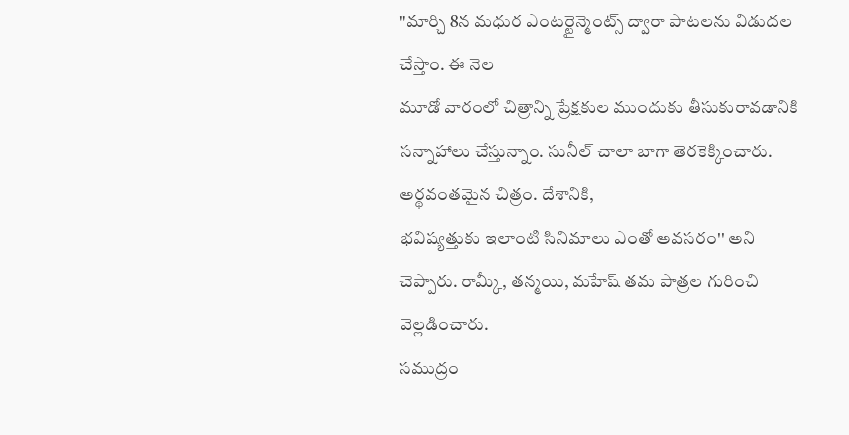"మార్చి 8న మధుర ఎంటర్టైన్మెంట్స్ ద్వారా పాటలను విడుదల చేస్తాం. ఈ నెల
మూడో వారంలో చిత్రాన్ని ప్రేక్షకుల ముందుకు తీసుకురావడానికి సన్నాహాలు చేస్తున్నాం. సునీల్ చాలా బాగా తెరకెక్కించారు. అర్థవంతమైన చిత్రం. దేశానికి,
భవిష్యత్తుకు ఇలాంటి సినిమాలు ఎంతో అవసరం'' అని చెప్పారు. రామ్కీ, తన్మయి, మహేష్ తమ పాత్రల గురించి వెల్లడించారు.
సముద్రం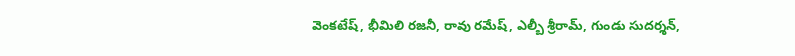వెంకటేష్, భీమిలి రజనీ, రావు రమేష్, ఎల్బీ శ్రీరామ్, గుండు సుదర్శన్,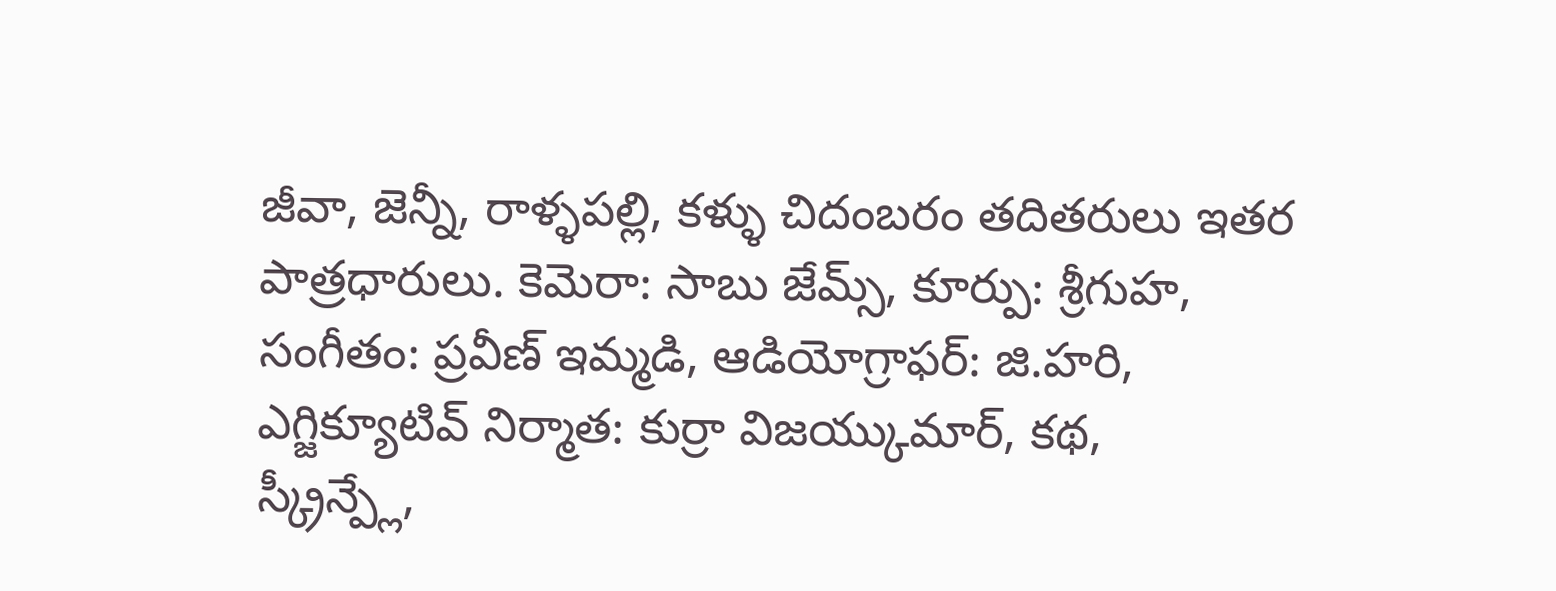జీవా, జెన్నీ, రాళ్ళపల్లి, కళ్ళు చిదంబరం తదితరులు ఇతర
పాత్రధారులు. కెమెరా: సాబు జేమ్స్, కూర్పు: శ్రీగుహ, సంగీతం: ప్రవీణ్ ఇమ్మడి, ఆడియోగ్రాఫర్: జి.హరి, ఎగ్జిక్యూటివ్ నిర్మాత: కుర్రా విజయ్కుమార్, కథ,
స్క్రీన్ప్లే,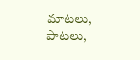మాటలు, పాటలు,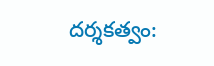దర్శకత్వం: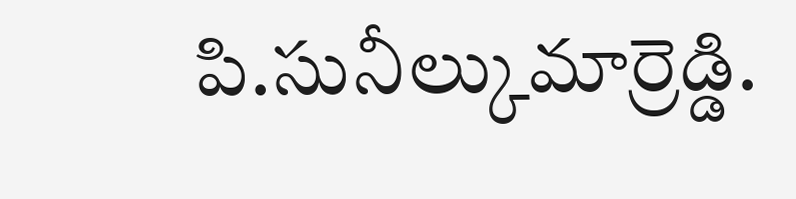పి.సునీల్కుమార్రెడ్డి.